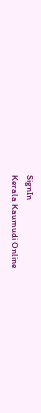SignIn
Kerala Kaumudi Online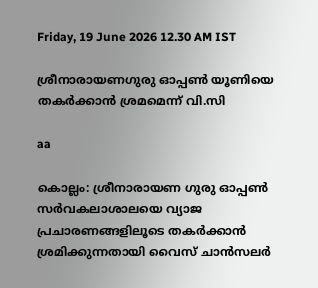Friday, 19 June 2026 12.30 AM IST

ശ്രീനാരായണഗുരു ഓപ്പൺ യൂണിയെ തകർക്കാൻ ശ്രമമെന്ന് വി.സി

aa

കൊല്ലം: ശ്രീനാരായണ ഗുരു ഓപ്പൺ സർവകലാശാലയെ വ്യാജ പ്രചാരണങ്ങളിലൂടെ തകർക്കാൻ ശ്രമിക്കുന്നതായി വൈസ് ചാൻസലർ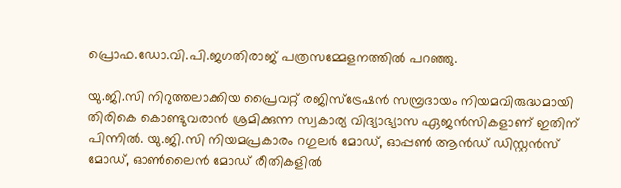പ്രൊഫ.ഡോ.വി.പി.ജഗതിരാജ് പത്രസമ്മേളനത്തിൽ പറഞ്ഞു.

യു.ജി.സി നിറുത്തലാക്കിയ പ്രൈവറ്റ് രജിസ്ട്രേഷൻ സമ്പ്രദായം നിയമവിരുദ്ധമായി തിരികെ കൊണ്ടുവരാൻ ശ്രമിക്കുന്ന സ്വകാര്യ വിദ്യാഭ്യാസ ഏജൻസികളാണ് ഇതിന് പിന്നിൽ. യു.ജി.സി നിയമപ്രകാരം റഗുലർ മോഡ്, ഓപ്പൺ ആൻഡ് ഡിസ്റ്റൻസ് മോഡ്, ഓൺലൈൻ മോഡ് രീതികളിൽ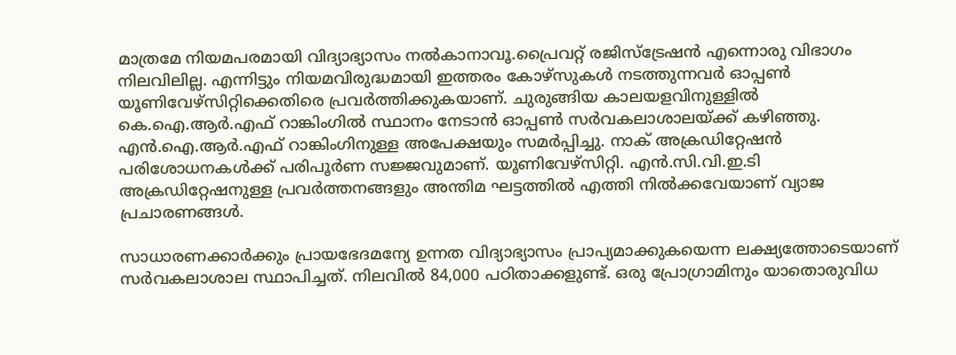മാത്രമേ നിയമപരമായി വിദ്യാഭ്യാസം നൽകാനാവൂ.പ്രൈവറ്റ് രജിസ്ട്രേഷൻ എന്നൊരു വിഭാഗം നിലവിലില്ല. എന്നിട്ടും നിയമവിരുദ്ധമായി ഇത്തരം കോഴ്സുകൾ നടത്തുന്നവർ ഓപ്പൺ യൂണിവേഴ്സിറ്റിക്കെതിരെ പ്രവർത്തിക്കുകയാണ്. ചുരുങ്ങിയ കാലയളവിനുള്ളിൽ കെ.ഐ.ആർ.എഫ് റാങ്കിംഗിൽ സ്ഥാനം നേടാൻ ഓപ്പൺ സർവകലാശാലയ്ക്ക് കഴിഞ്ഞു. എൻ.ഐ.ആർ.എഫ് റാങ്കിംഗിനുള്ള അപേക്ഷയും സമർപ്പിച്ചു. നാക് അക്രഡിറ്റേഷൻ പരിശോധനകൾക്ക് പരിപൂർണ സജ്ജവുമാണ്. യൂണിവേഴ്സിറ്റി. എൻ.സി.വി.ഇ.ടി അക്രഡിറ്റേഷനുള്ള പ്രവർത്തനങ്ങളും അന്തിമ ഘട്ടത്തിൽ എത്തി നിൽക്കവേയാണ് വ്യാജ പ്രചാരണങ്ങൾ.

സാധാരണക്കാർക്കും പ്രായഭേദമന്യേ ഉന്നത വിദ്യാഭ്യാസം പ്രാപ്യമാക്കുകയെന്ന ലക്ഷ്യത്തോടെയാണ് സർവകലാശാല സ്ഥാപിച്ചത്. നിലവിൽ 84,000 പഠിതാക്കളുണ്ട്. ഒരു പ്രോഗ്രാമിനും യാതൊരുവിധ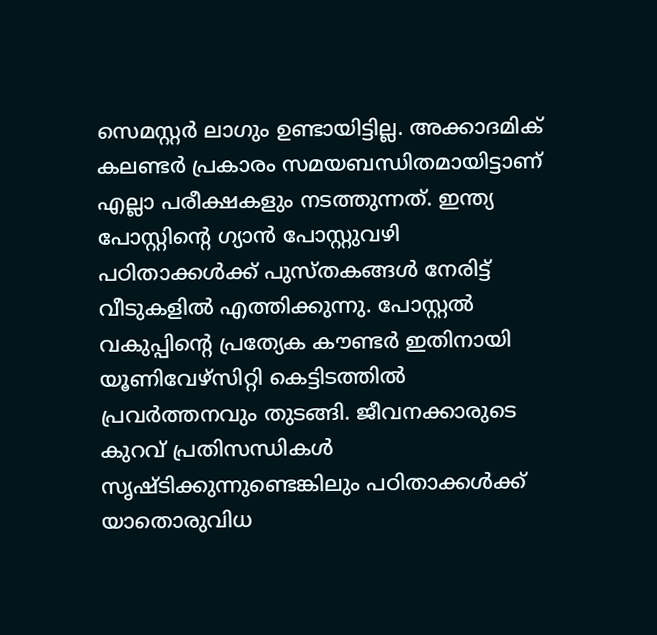സെമസ്റ്റർ ലാഗും ഉണ്ടായിട്ടില്ല. അക്കാദമിക് കലണ്ടർ പ്രകാരം സമയബന്ധിതമായിട്ടാണ് എല്ലാ പരീക്ഷകളും നടത്തുന്നത്. ഇന്ത്യ പോസ്റ്റിന്റെ ഗ്യാൻ പോസ്റ്റുവഴി പഠിതാക്കൾക്ക് പുസ്തകങ്ങൾ നേരിട്ട് വീടുകളിൽ എത്തിക്കുന്നു. പോസ്റ്റൽ വകുപ്പിന്റെ പ്രത്യേക കൗണ്ടർ ഇതിനായി യൂണിവേഴ്സിറ്റി കെട്ടിടത്തിൽ പ്രവർത്തനവും തുടങ്ങി. ജീവനക്കാരുടെ കുറവ് പ്രതിസന്ധികൾ സൃഷ്ടിക്കുന്നുണ്ടെങ്കിലും പഠിതാക്കൾക്ക് യാതൊരുവിധ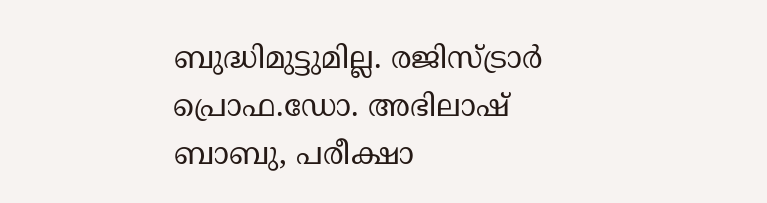ബുദ്ധിമുട്ടുമില്ല. രജിസ്ട്രാർ പ്രൊഫ.ഡോ. അഭിലാഷ് ബാബു, പരീക്ഷാ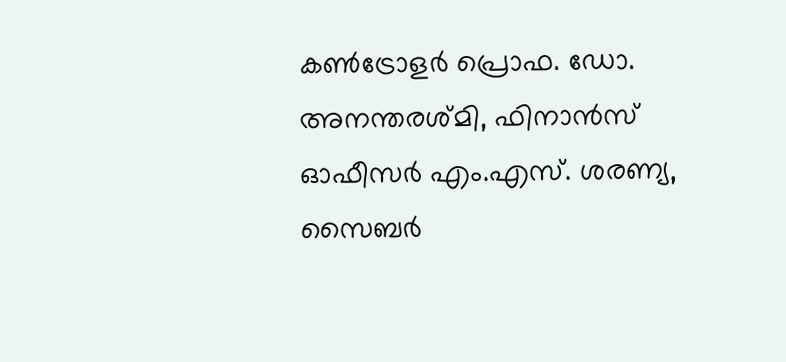കൺട്രോളർ പ്രൊഫ. ഡോ. അനന്തരശ്മി, ഫിനാൻസ് ഓഫീസർ എം.എസ്. ശരണ്യ, സൈബർ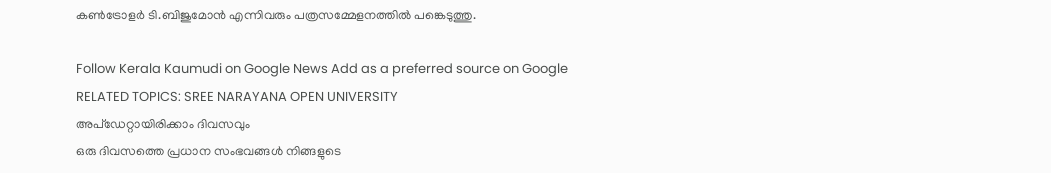കൺട്രോളർ ടി.ബിജുമോൻ എന്നിവരും പത്രസമ്മേളനത്തിൽ പങ്കെടുത്തു.

Follow Kerala Kaumudi on Google News Add as a preferred source on Google
RELATED TOPICS: SREE NARAYANA OPEN UNIVERSITY
അപ്ഡേറ്റായിരിക്കാം ദിവസവും
ഒരു ദിവസത്തെ പ്രധാന സംഭവങ്ങൾ നിങ്ങളുടെ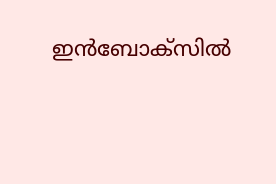ഇൻബോക്സിൽ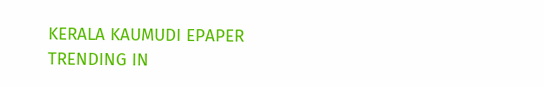KERALA KAUMUDI EPAPER
TRENDING IN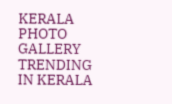KERALA
PHOTO GALLERY
TRENDING IN KERALA